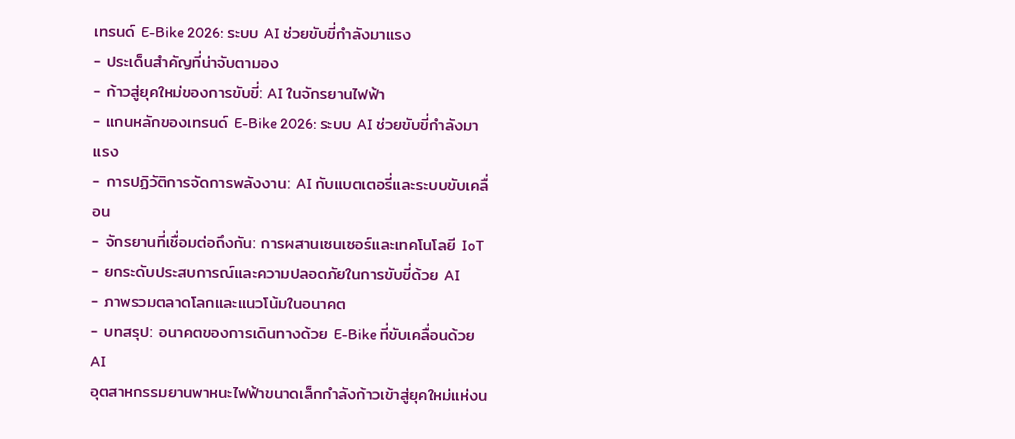เทรนด์ E-Bike 2026: ระบบ AI ช่วยขับขี่กำลังมาแรง
- ประเด็นสำคัญที่น่าจับตามอง
- ก้าวสู่ยุคใหม่ของการขับขี่: AI ในจักรยานไฟฟ้า
- แกนหลักของเทรนด์ E-Bike 2026: ระบบ AI ช่วยขับขี่กำลังมาแรง
- การปฏิวัติการจัดการพลังงาน: AI กับแบตเตอรี่และระบบขับเคลื่อน
- จักรยานที่เชื่อมต่อถึงกัน: การผสานเซนเซอร์และเทคโนโลยี IoT
- ยกระดับประสบการณ์และความปลอดภัยในการขับขี่ด้วย AI
- ภาพรวมตลาดโลกและแนวโน้มในอนาคต
- บทสรุป: อนาคตของการเดินทางด้วย E-Bike ที่ขับเคลื่อนด้วย AI
อุตสาหกรรมยานพาหนะไฟฟ้าขนาดเล็กกำลังก้าวเข้าสู่ยุคใหม่แห่งน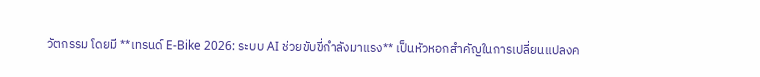วัตกรรม โดยมี **เทรนด์ E-Bike 2026: ระบบ AI ช่วยขับขี่กำลังมาแรง** เป็นหัวหอกสำคัญในการเปลี่ยนแปลงค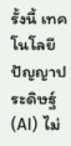รั้งนี้ เทคโนโลยีปัญญาประดิษฐ์ (AI) ไม่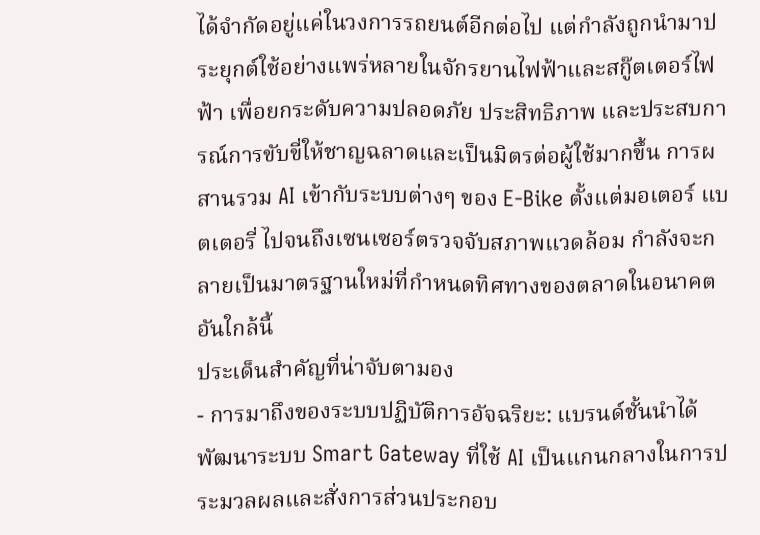ได้จำกัดอยู่แค่ในวงการรถยนต์อีกต่อไป แต่กำลังถูกนำมาประยุกต์ใช้อย่างแพร่หลายในจักรยานไฟฟ้าและสกู๊ตเตอร์ไฟฟ้า เพื่อยกระดับความปลอดภัย ประสิทธิภาพ และประสบการณ์การขับขี่ให้ชาญฉลาดและเป็นมิตรต่อผู้ใช้มากขึ้น การผสานรวม AI เข้ากับระบบต่างๆ ของ E-Bike ตั้งแต่มอเตอร์ แบตเตอรี่ ไปจนถึงเซนเซอร์ตรวจจับสภาพแวดล้อม กำลังจะกลายเป็นมาตรฐานใหม่ที่กำหนดทิศทางของตลาดในอนาคตอันใกล้นี้
ประเด็นสำคัญที่น่าจับตามอง
- การมาถึงของระบบปฏิบัติการอัจฉริยะ: แบรนด์ชั้นนำได้พัฒนาระบบ Smart Gateway ที่ใช้ AI เป็นแกนกลางในการประมวลผลและสั่งการส่วนประกอบ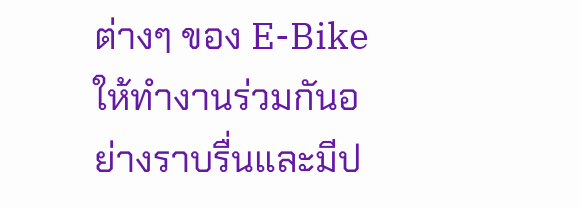ต่างๆ ของ E-Bike ให้ทำงานร่วมกันอย่างราบรื่นและมีป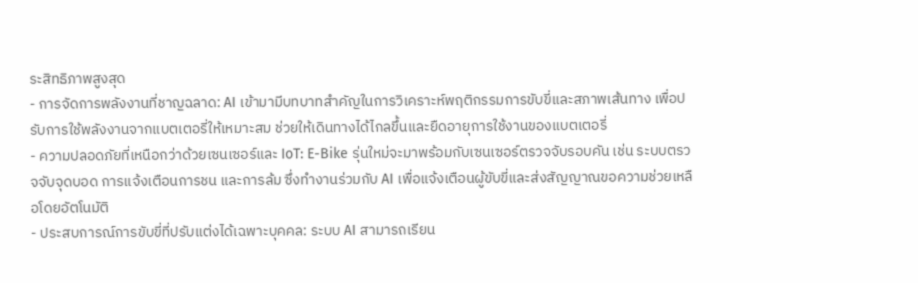ระสิทธิภาพสูงสุด
- การจัดการพลังงานที่ชาญฉลาด: AI เข้ามามีบทบาทสำคัญในการวิเคราะห์พฤติกรรมการขับขี่และสภาพเส้นทาง เพื่อปรับการใช้พลังงานจากแบตเตอรี่ให้เหมาะสม ช่วยให้เดินทางได้ไกลขึ้นและยืดอายุการใช้งานของแบตเตอรี่
- ความปลอดภัยที่เหนือกว่าด้วยเซนเซอร์และ IoT: E-Bike รุ่นใหม่จะมาพร้อมกับเซนเซอร์ตรวจจับรอบคัน เช่น ระบบตรวจจับจุดบอด การแจ้งเตือนการชน และการล้ม ซึ่งทำงานร่วมกับ AI เพื่อแจ้งเตือนผู้ขับขี่และส่งสัญญาณขอความช่วยเหลือโดยอัตโนมัติ
- ประสบการณ์การขับขี่ที่ปรับแต่งได้เฉพาะบุคคล: ระบบ AI สามารถเรียน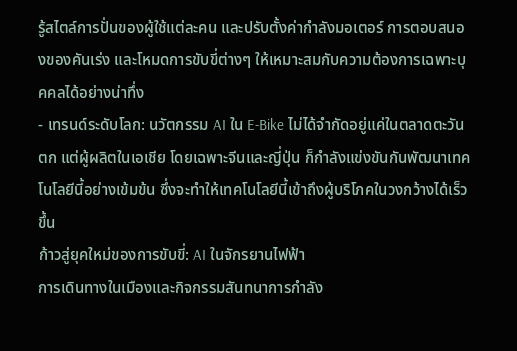รู้สไตล์การปั่นของผู้ใช้แต่ละคน และปรับตั้งค่ากำลังมอเตอร์ การตอบสนองของคันเร่ง และโหมดการขับขี่ต่างๆ ให้เหมาะสมกับความต้องการเฉพาะบุคคลได้อย่างน่าทึ่ง
- เทรนด์ระดับโลก: นวัตกรรม AI ใน E-Bike ไม่ได้จำกัดอยู่แค่ในตลาดตะวันตก แต่ผู้ผลิตในเอเชีย โดยเฉพาะจีนและญี่ปุ่น ก็กำลังแข่งขันกันพัฒนาเทคโนโลยีนี้อย่างเข้มข้น ซึ่งจะทำให้เทคโนโลยีนี้เข้าถึงผู้บริโภคในวงกว้างได้เร็วขึ้น
ก้าวสู่ยุคใหม่ของการขับขี่: AI ในจักรยานไฟฟ้า
การเดินทางในเมืองและกิจกรรมสันทนาการกำลัง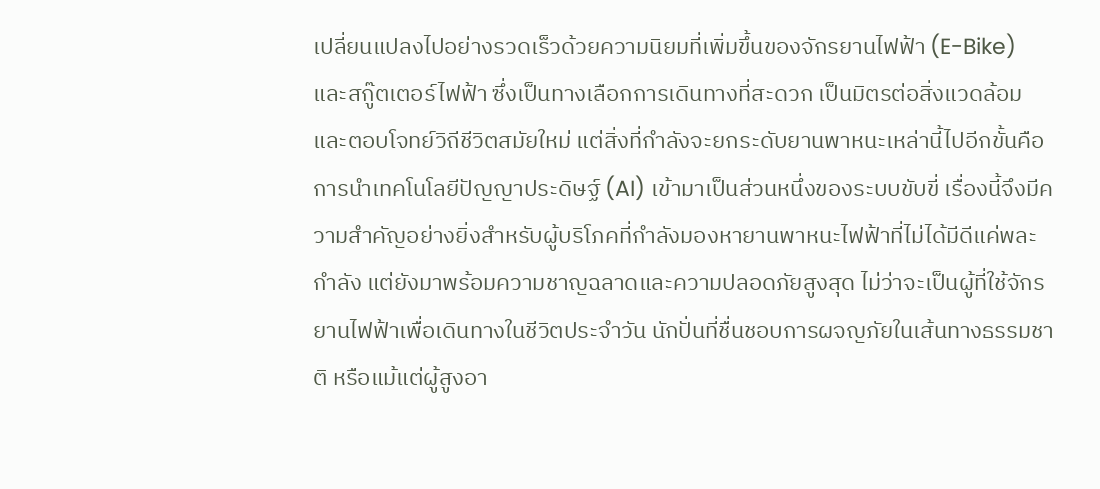เปลี่ยนแปลงไปอย่างรวดเร็วด้วยความนิยมที่เพิ่มขึ้นของจักรยานไฟฟ้า (E-Bike) และสกู๊ตเตอร์ไฟฟ้า ซึ่งเป็นทางเลือกการเดินทางที่สะดวก เป็นมิตรต่อสิ่งแวดล้อม และตอบโจทย์วิถีชีวิตสมัยใหม่ แต่สิ่งที่กำลังจะยกระดับยานพาหนะเหล่านี้ไปอีกขั้นคือการนำเทคโนโลยีปัญญาประดิษฐ์ (AI) เข้ามาเป็นส่วนหนึ่งของระบบขับขี่ เรื่องนี้จึงมีความสำคัญอย่างยิ่งสำหรับผู้บริโภคที่กำลังมองหายานพาหนะไฟฟ้าที่ไม่ได้มีดีแค่พละกำลัง แต่ยังมาพร้อมความชาญฉลาดและความปลอดภัยสูงสุด ไม่ว่าจะเป็นผู้ที่ใช้จักรยานไฟฟ้าเพื่อเดินทางในชีวิตประจำวัน นักปั่นที่ชื่นชอบการผจญภัยในเส้นทางธรรมชาติ หรือแม้แต่ผู้สูงอา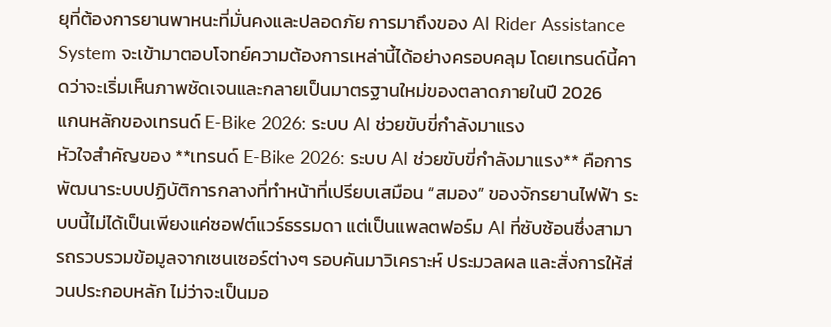ยุที่ต้องการยานพาหนะที่มั่นคงและปลอดภัย การมาถึงของ AI Rider Assistance System จะเข้ามาตอบโจทย์ความต้องการเหล่านี้ได้อย่างครอบคลุม โดยเทรนด์นี้คาดว่าจะเริ่มเห็นภาพชัดเจนและกลายเป็นมาตรฐานใหม่ของตลาดภายในปี 2026
แกนหลักของเทรนด์ E-Bike 2026: ระบบ AI ช่วยขับขี่กำลังมาแรง
หัวใจสำคัญของ **เทรนด์ E-Bike 2026: ระบบ AI ช่วยขับขี่กำลังมาแรง** คือการพัฒนาระบบปฏิบัติการกลางที่ทำหน้าที่เปรียบเสมือน “สมอง” ของจักรยานไฟฟ้า ระบบนี้ไม่ได้เป็นเพียงแค่ซอฟต์แวร์ธรรมดา แต่เป็นแพลตฟอร์ม AI ที่ซับซ้อนซึ่งสามารถรวบรวมข้อมูลจากเซนเซอร์ต่างๆ รอบคันมาวิเคราะห์ ประมวลผล และสั่งการให้ส่วนประกอบหลัก ไม่ว่าจะเป็นมอ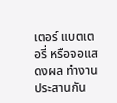เตอร์ แบตเตอรี่ หรือจอแสดงผล ทำงานประสานกัน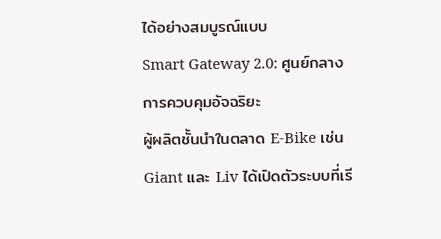ได้อย่างสมบูรณ์แบบ
Smart Gateway 2.0: ศูนย์กลางการควบคุมอัจฉริยะ
ผู้ผลิตชั้นนำในตลาด E-Bike เช่น Giant และ Liv ได้เปิดตัวระบบที่เรี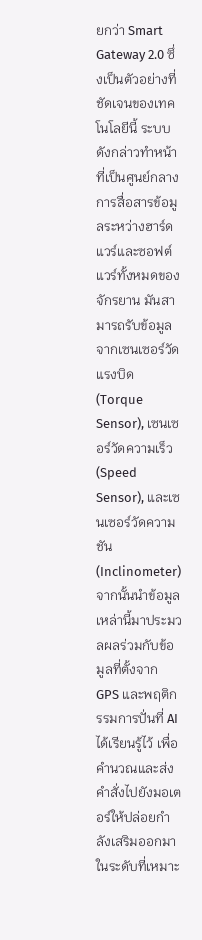ยกว่า Smart Gateway 2.0 ซึ่งเป็นตัวอย่างที่ชัดเจนของเทคโนโลยีนี้ ระบบดังกล่าวทำหน้าที่เป็นศูนย์กลางการสื่อสารข้อมูลระหว่างฮาร์ดแวร์และซอฟต์แวร์ทั้งหมดของจักรยาน มันสามารถรับข้อมูลจากเซนเซอร์วัดแรงบิด (Torque Sensor), เซนเซอร์วัดความเร็ว (Speed Sensor), และเซนเซอร์วัดความชัน (Inclinometer) จากนั้นนำข้อมูลเหล่านี้มาประมวลผลร่วมกับข้อมูลที่ตั้งจาก GPS และพฤติกรรมการปั่นที่ AI ได้เรียนรู้ไว้ เพื่อคำนวณและส่งคำสั่งไปยังมอเตอร์ให้ปล่อยกำลังเสริมออกมาในระดับที่เหมาะ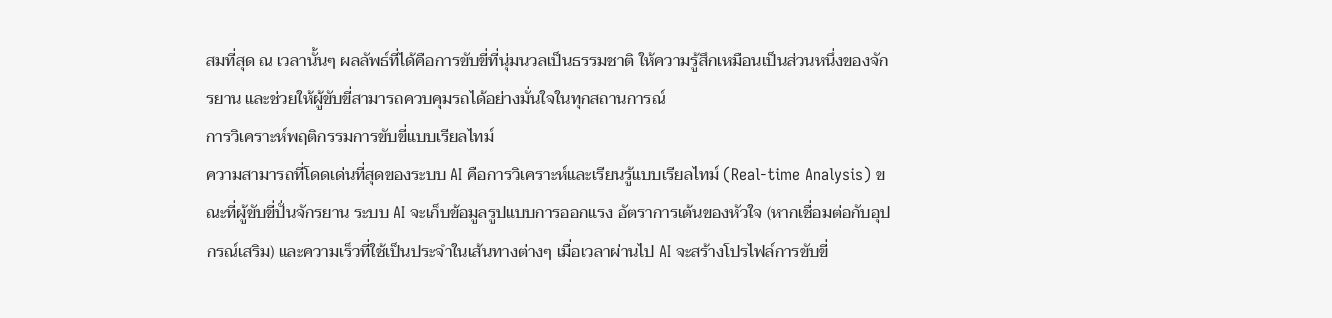สมที่สุด ณ เวลานั้นๆ ผลลัพธ์ที่ได้คือการขับขี่ที่นุ่มนวลเป็นธรรมชาติ ให้ความรู้สึกเหมือนเป็นส่วนหนึ่งของจักรยาน และช่วยให้ผู้ขับขี่สามารถควบคุมรถได้อย่างมั่นใจในทุกสถานการณ์
การวิเคราะห์พฤติกรรมการขับขี่แบบเรียลไทม์
ความสามารถที่โดดเด่นที่สุดของระบบ AI คือการวิเคราะห์และเรียนรู้แบบเรียลไทม์ (Real-time Analysis) ขณะที่ผู้ขับขี่ปั่นจักรยาน ระบบ AI จะเก็บข้อมูลรูปแบบการออกแรง อัตราการเต้นของหัวใจ (หากเชื่อมต่อกับอุปกรณ์เสริม) และความเร็วที่ใช้เป็นประจำในเส้นทางต่างๆ เมื่อเวลาผ่านไป AI จะสร้างโปรไฟล์การขับขี่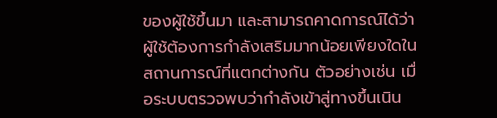ของผู้ใช้ขึ้นมา และสามารถคาดการณ์ได้ว่าผู้ใช้ต้องการกำลังเสริมมากน้อยเพียงใดในสถานการณ์ที่แตกต่างกัน ตัวอย่างเช่น เมื่อระบบตรวจพบว่ากำลังเข้าสู่ทางขึ้นเนิน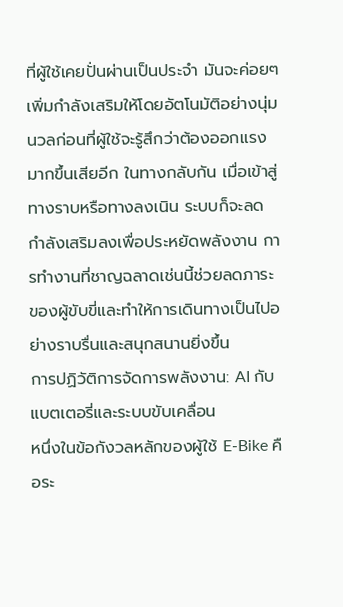ที่ผู้ใช้เคยปั่นผ่านเป็นประจำ มันจะค่อยๆ เพิ่มกำลังเสริมให้โดยอัตโนมัติอย่างนุ่มนวลก่อนที่ผู้ใช้จะรู้สึกว่าต้องออกแรงมากขึ้นเสียอีก ในทางกลับกัน เมื่อเข้าสู่ทางราบหรือทางลงเนิน ระบบก็จะลดกำลังเสริมลงเพื่อประหยัดพลังงาน การทำงานที่ชาญฉลาดเช่นนี้ช่วยลดภาระของผู้ขับขี่และทำให้การเดินทางเป็นไปอย่างราบรื่นและสนุกสนานยิ่งขึ้น
การปฏิวัติการจัดการพลังงาน: AI กับแบตเตอรี่และระบบขับเคลื่อน
หนึ่งในข้อกังวลหลักของผู้ใช้ E-Bike คือระ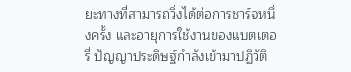ยะทางที่สามารถวิ่งได้ต่อการชาร์จหนึ่งครั้ง และอายุการใช้งานของแบตเตอรี่ ปัญญาประดิษฐ์กำลังเข้ามาปฏิวัติ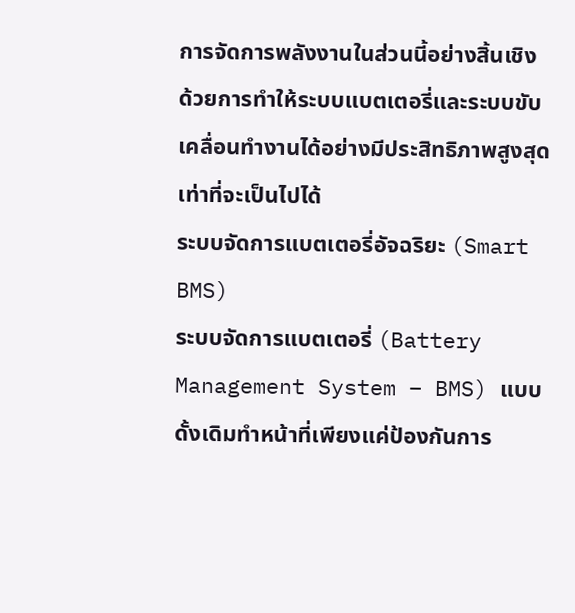การจัดการพลังงานในส่วนนี้อย่างสิ้นเชิง ด้วยการทำให้ระบบแบตเตอรี่และระบบขับเคลื่อนทำงานได้อย่างมีประสิทธิภาพสูงสุดเท่าที่จะเป็นไปได้
ระบบจัดการแบตเตอรี่อัจฉริยะ (Smart BMS)
ระบบจัดการแบตเตอรี่ (Battery Management System – BMS) แบบดั้งเดิมทำหน้าที่เพียงแค่ป้องกันการ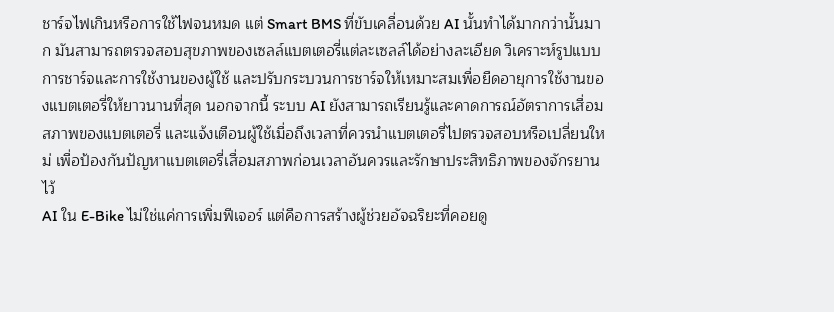ชาร์จไฟเกินหรือการใช้ไฟจนหมด แต่ Smart BMS ที่ขับเคลื่อนด้วย AI นั้นทำได้มากกว่านั้นมาก มันสามารถตรวจสอบสุขภาพของเซลล์แบตเตอรี่แต่ละเซลล์ได้อย่างละเอียด วิเคราะห์รูปแบบการชาร์จและการใช้งานของผู้ใช้ และปรับกระบวนการชาร์จให้เหมาะสมเพื่อยืดอายุการใช้งานของแบตเตอรี่ให้ยาวนานที่สุด นอกจากนี้ ระบบ AI ยังสามารถเรียนรู้และคาดการณ์อัตราการเสื่อมสภาพของแบตเตอรี่ และแจ้งเตือนผู้ใช้เมื่อถึงเวลาที่ควรนำแบตเตอรี่ไปตรวจสอบหรือเปลี่ยนใหม่ เพื่อป้องกันปัญหาแบตเตอรี่เสื่อมสภาพก่อนเวลาอันควรและรักษาประสิทธิภาพของจักรยานไว้
AI ใน E-Bike ไม่ใช่แค่การเพิ่มฟีเจอร์ แต่คือการสร้างผู้ช่วยอัจฉริยะที่คอยดู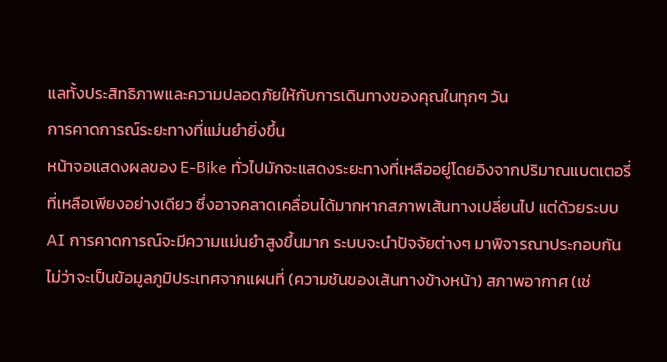แลทั้งประสิทธิภาพและความปลอดภัยให้กับการเดินทางของคุณในทุกๆ วัน
การคาดการณ์ระยะทางที่แม่นยำยิ่งขึ้น
หน้าจอแสดงผลของ E-Bike ทั่วไปมักจะแสดงระยะทางที่เหลืออยู่โดยอิงจากปริมาณแบตเตอรี่ที่เหลือเพียงอย่างเดียว ซึ่งอาจคลาดเคลื่อนได้มากหากสภาพเส้นทางเปลี่ยนไป แต่ด้วยระบบ AI การคาดการณ์จะมีความแม่นยำสูงขึ้นมาก ระบบจะนำปัจจัยต่างๆ มาพิจารณาประกอบกัน ไม่ว่าจะเป็นข้อมูลภูมิประเทศจากแผนที่ (ความชันของเส้นทางข้างหน้า) สภาพอากาศ (เช่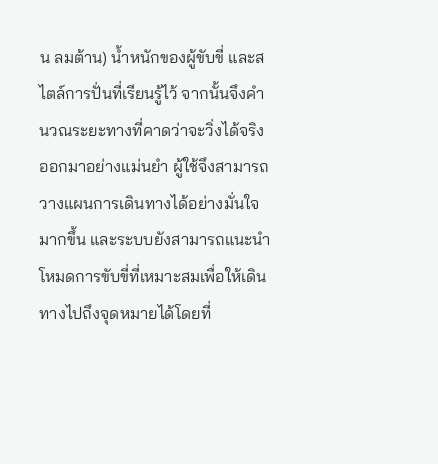น ลมต้าน) น้ำหนักของผู้ขับขี่ และสไตล์การปั่นที่เรียนรู้ไว้ จากนั้นจึงคำนวณระยะทางที่คาดว่าจะวิ่งได้จริงออกมาอย่างแม่นยำ ผู้ใช้จึงสามารถวางแผนการเดินทางได้อย่างมั่นใจมากขึ้น และระบบยังสามารถแนะนำโหมดการขับขี่ที่เหมาะสมเพื่อให้เดินทางไปถึงจุดหมายได้โดยที่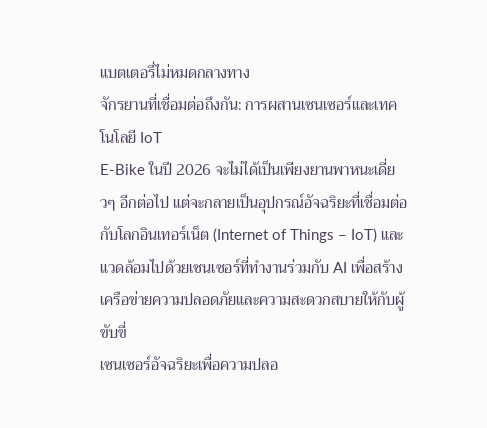แบตเตอรี่ไม่หมดกลางทาง
จักรยานที่เชื่อมต่อถึงกัน: การผสานเซนเซอร์และเทคโนโลยี IoT
E-Bike ในปี 2026 จะไม่ได้เป็นเพียงยานพาหนะเดี่ยวๆ อีกต่อไป แต่จะกลายเป็นอุปกรณ์อัจฉริยะที่เชื่อมต่อกับโลกอินเทอร์เน็ต (Internet of Things – IoT) และแวดล้อมไปด้วยเซนเซอร์ที่ทำงานร่วมกับ AI เพื่อสร้างเครือข่ายความปลอดภัยและความสะดวกสบายให้กับผู้ขับขี่
เซนเซอร์อัจฉริยะเพื่อความปลอ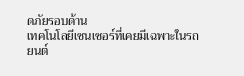ดภัยรอบด้าน
เทคโนโลยีเซนเซอร์ที่เคยมีเฉพาะในรถยนต์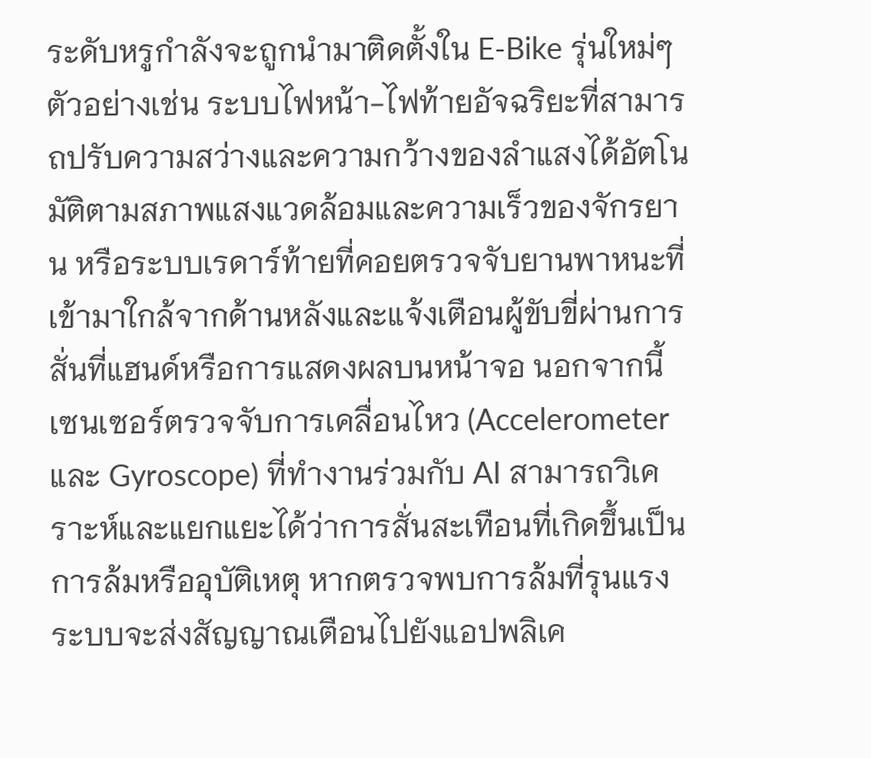ระดับหรูกำลังจะถูกนำมาติดตั้งใน E-Bike รุ่นใหม่ๆ ตัวอย่างเช่น ระบบไฟหน้า-ไฟท้ายอัจฉริยะที่สามารถปรับความสว่างและความกว้างของลำแสงได้อัตโนมัติตามสภาพแสงแวดล้อมและความเร็วของจักรยาน หรือระบบเรดาร์ท้ายที่คอยตรวจจับยานพาหนะที่เข้ามาใกล้จากด้านหลังและแจ้งเตือนผู้ขับขี่ผ่านการสั่นที่แฮนด์หรือการแสดงผลบนหน้าจอ นอกจากนี้ เซนเซอร์ตรวจจับการเคลื่อนไหว (Accelerometer และ Gyroscope) ที่ทำงานร่วมกับ AI สามารถวิเคราะห์และแยกแยะได้ว่าการสั่นสะเทือนที่เกิดขึ้นเป็นการล้มหรืออุบัติเหตุ หากตรวจพบการล้มที่รุนแรง ระบบจะส่งสัญญาณเตือนไปยังแอปพลิเค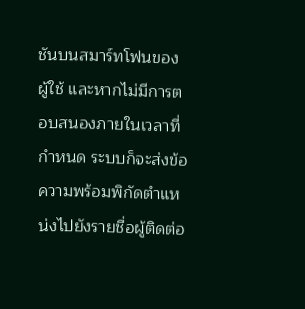ชันบนสมาร์ทโฟนของผู้ใช้ และหากไม่มีการตอบสนองภายในเวลาที่กำหนด ระบบก็จะส่งข้อความพร้อมพิกัดตำแหน่งไปยังรายชื่อผู้ติดต่อ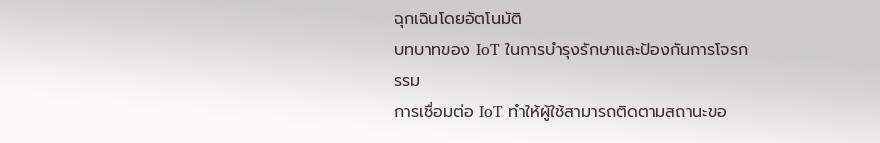ฉุกเฉินโดยอัตโนมัติ
บทบาทของ IoT ในการบำรุงรักษาและป้องกันการโจรกรรม
การเชื่อมต่อ IoT ทำให้ผู้ใช้สามารถติดตามสถานะขอ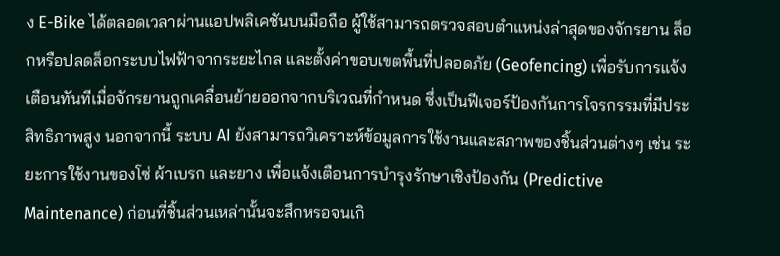ง E-Bike ได้ตลอดเวลาผ่านแอปพลิเคชันบนมือถือ ผู้ใช้สามารถตรวจสอบตำแหน่งล่าสุดของจักรยาน ล็อกหรือปลดล็อกระบบไฟฟ้าจากระยะไกล และตั้งค่าขอบเขตพื้นที่ปลอดภัย (Geofencing) เพื่อรับการแจ้งเตือนทันทีเมื่อจักรยานถูกเคลื่อนย้ายออกจากบริเวณที่กำหนด ซึ่งเป็นฟีเจอร์ป้องกันการโจรกรรมที่มีประสิทธิภาพสูง นอกจากนี้ ระบบ AI ยังสามารถวิเคราะห์ข้อมูลการใช้งานและสภาพของชิ้นส่วนต่างๆ เช่น ระยะการใช้งานของโซ่ ผ้าเบรก และยาง เพื่อแจ้งเตือนการบำรุงรักษาเชิงป้องกัน (Predictive Maintenance) ก่อนที่ชิ้นส่วนเหล่านั้นจะสึกหรอจนเกิ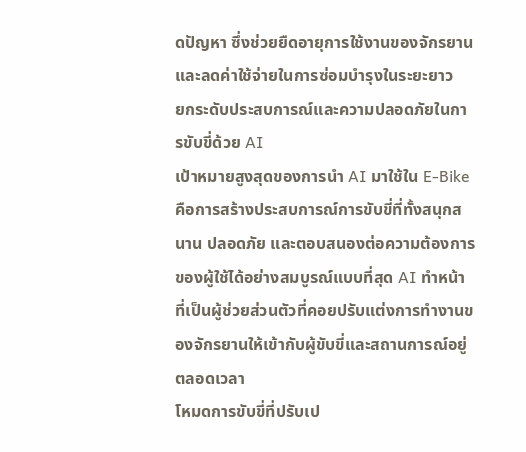ดปัญหา ซึ่งช่วยยืดอายุการใช้งานของจักรยานและลดค่าใช้จ่ายในการซ่อมบำรุงในระยะยาว
ยกระดับประสบการณ์และความปลอดภัยในการขับขี่ด้วย AI
เป้าหมายสูงสุดของการนำ AI มาใช้ใน E-Bike คือการสร้างประสบการณ์การขับขี่ที่ทั้งสนุกสนาน ปลอดภัย และตอบสนองต่อความต้องการของผู้ใช้ได้อย่างสมบูรณ์แบบที่สุด AI ทำหน้าที่เป็นผู้ช่วยส่วนตัวที่คอยปรับแต่งการทำงานของจักรยานให้เข้ากับผู้ขับขี่และสถานการณ์อยู่ตลอดเวลา
โหมดการขับขี่ที่ปรับเป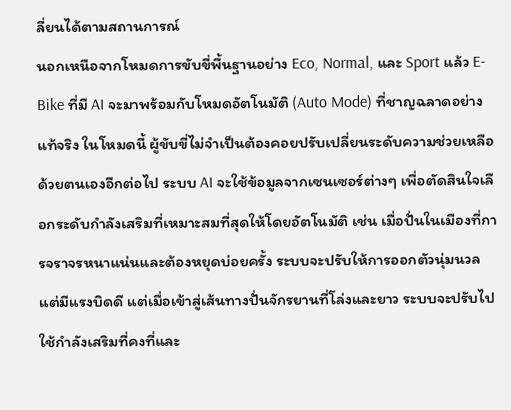ลี่ยนได้ตามสถานการณ์
นอกเหนือจากโหมดการขับขี่พื้นฐานอย่าง Eco, Normal, และ Sport แล้ว E-Bike ที่มี AI จะมาพร้อมกับโหมดอัตโนมัติ (Auto Mode) ที่ชาญฉลาดอย่างแท้จริง ในโหมดนี้ ผู้ขับขี่ไม่จำเป็นต้องคอยปรับเปลี่ยนระดับความช่วยเหลือด้วยตนเองอีกต่อไป ระบบ AI จะใช้ข้อมูลจากเซนเซอร์ต่างๆ เพื่อตัดสินใจเลือกระดับกำลังเสริมที่เหมาะสมที่สุดให้โดยอัตโนมัติ เช่น เมื่อปั่นในเมืองที่การจราจรหนาแน่นและต้องหยุดบ่อยครั้ง ระบบจะปรับให้การออกตัวนุ่มนวลแต่มีแรงบิดดี แต่เมื่อเข้าสู่เส้นทางปั่นจักรยานที่โล่งและยาว ระบบจะปรับไปใช้กำลังเสริมที่คงที่และ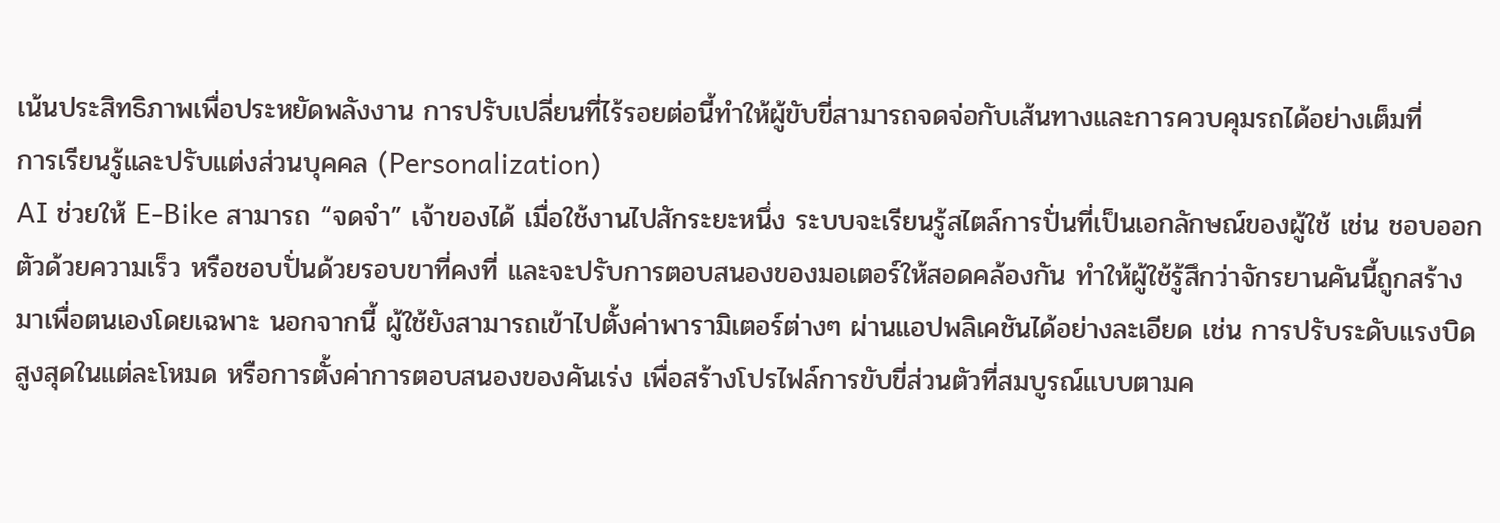เน้นประสิทธิภาพเพื่อประหยัดพลังงาน การปรับเปลี่ยนที่ไร้รอยต่อนี้ทำให้ผู้ขับขี่สามารถจดจ่อกับเส้นทางและการควบคุมรถได้อย่างเต็มที่
การเรียนรู้และปรับแต่งส่วนบุคคล (Personalization)
AI ช่วยให้ E-Bike สามารถ “จดจำ” เจ้าของได้ เมื่อใช้งานไปสักระยะหนึ่ง ระบบจะเรียนรู้สไตล์การปั่นที่เป็นเอกลักษณ์ของผู้ใช้ เช่น ชอบออกตัวด้วยความเร็ว หรือชอบปั่นด้วยรอบขาที่คงที่ และจะปรับการตอบสนองของมอเตอร์ให้สอดคล้องกัน ทำให้ผู้ใช้รู้สึกว่าจักรยานคันนี้ถูกสร้างมาเพื่อตนเองโดยเฉพาะ นอกจากนี้ ผู้ใช้ยังสามารถเข้าไปตั้งค่าพารามิเตอร์ต่างๆ ผ่านแอปพลิเคชันได้อย่างละเอียด เช่น การปรับระดับแรงบิดสูงสุดในแต่ละโหมด หรือการตั้งค่าการตอบสนองของคันเร่ง เพื่อสร้างโปรไฟล์การขับขี่ส่วนตัวที่สมบูรณ์แบบตามค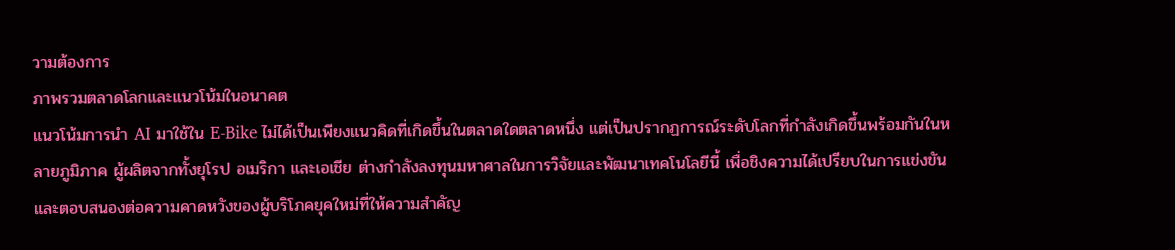วามต้องการ
ภาพรวมตลาดโลกและแนวโน้มในอนาคต
แนวโน้มการนำ AI มาใช้ใน E-Bike ไม่ได้เป็นเพียงแนวคิดที่เกิดขึ้นในตลาดใดตลาดหนึ่ง แต่เป็นปรากฏการณ์ระดับโลกที่กำลังเกิดขึ้นพร้อมกันในหลายภูมิภาค ผู้ผลิตจากทั้งยุโรป อเมริกา และเอเชีย ต่างกำลังลงทุนมหาศาลในการวิจัยและพัฒนาเทคโนโลยีนี้ เพื่อชิงความได้เปรียบในการแข่งขันและตอบสนองต่อความคาดหวังของผู้บริโภคยุคใหม่ที่ให้ความสำคัญ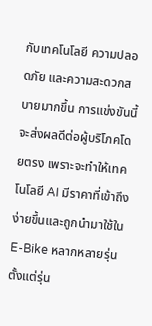กับเทคโนโลยี ความปลอดภัย และความสะดวกสบายมากขึ้น การแข่งขันนี้จะส่งผลดีต่อผู้บริโภคโดยตรง เพราะจะทำให้เทคโนโลยี AI มีราคาที่เข้าถึงง่ายขึ้นและถูกนำมาใช้ใน E-Bike หลากหลายรุ่น ตั้งแต่รุ่น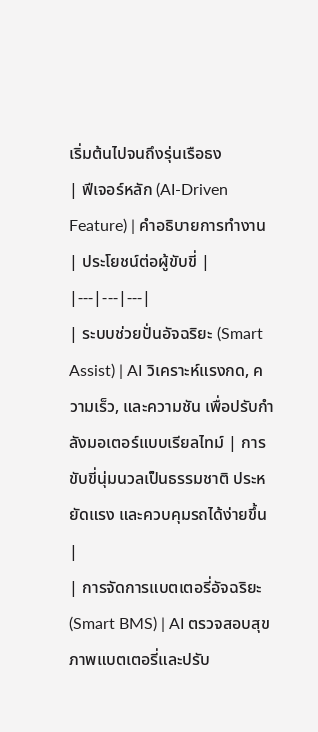เริ่มต้นไปจนถึงรุ่นเรือธง
| ฟีเจอร์หลัก (AI-Driven Feature) | คำอธิบายการทำงาน | ประโยชน์ต่อผู้ขับขี่ |
|---|---|---|
| ระบบช่วยปั่นอัจฉริยะ (Smart Assist) | AI วิเคราะห์แรงกด, ความเร็ว, และความชัน เพื่อปรับกำลังมอเตอร์แบบเรียลไทม์ | การขับขี่นุ่มนวลเป็นธรรมชาติ ประหยัดแรง และควบคุมรถได้ง่ายขึ้น |
| การจัดการแบตเตอรี่อัจฉริยะ (Smart BMS) | AI ตรวจสอบสุขภาพแบตเตอรี่และปรับ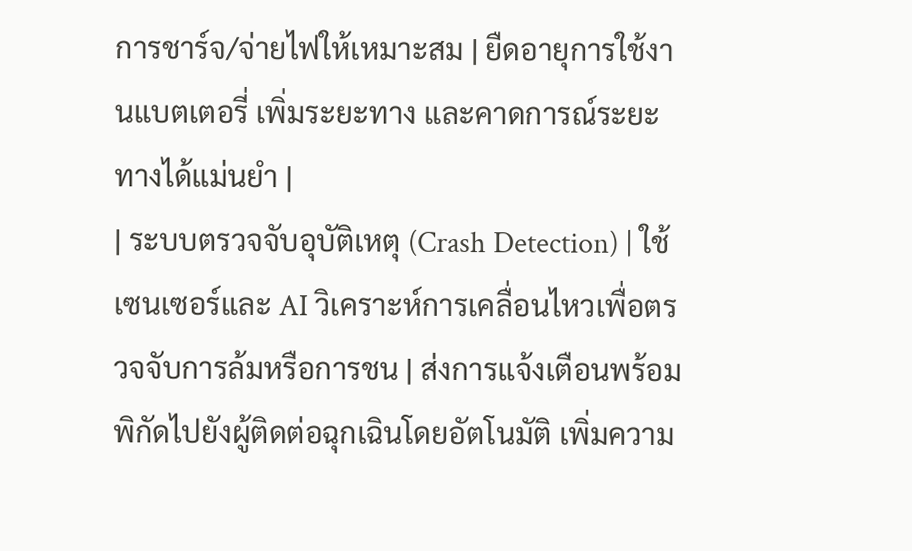การชาร์จ/จ่ายไฟให้เหมาะสม | ยืดอายุการใช้งานแบตเตอรี่ เพิ่มระยะทาง และคาดการณ์ระยะทางได้แม่นยำ |
| ระบบตรวจจับอุบัติเหตุ (Crash Detection) | ใช้เซนเซอร์และ AI วิเคราะห์การเคลื่อนไหวเพื่อตรวจจับการล้มหรือการชน | ส่งการแจ้งเตือนพร้อมพิกัดไปยังผู้ติดต่อฉุกเฉินโดยอัตโนมัติ เพิ่มความ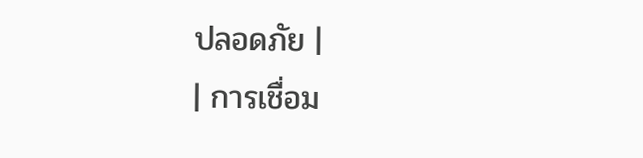ปลอดภัย |
| การเชื่อม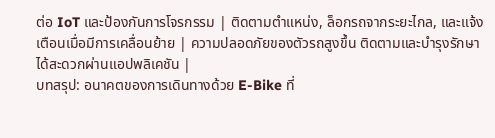ต่อ IoT และป้องกันการโจรกรรม | ติดตามตำแหน่ง, ล็อกรถจากระยะไกล, และแจ้งเตือนเมื่อมีการเคลื่อนย้าย | ความปลอดภัยของตัวรถสูงขึ้น ติดตามและบำรุงรักษาได้สะดวกผ่านแอปพลิเคชัน |
บทสรุป: อนาคตของการเดินทางด้วย E-Bike ที่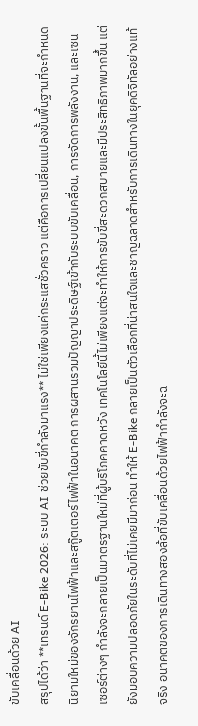ขับเคลื่อนด้วย AI
สรุปได้ว่า **เทรนด์ E-Bike 2026: ระบบ AI ช่วยขับขี่กำลังมาแรง** ไม่ใช่เพียงแค่กระแสชั่วคราว แต่คือการเปลี่ยนแปลงขั้นพื้นฐานที่จะกำหนดนิยามใหม่ของจักรยานไฟฟ้าและสกู๊ตเตอร์ไฟฟ้าในอนาคต การผสานรวมปัญญาประดิษฐ์เข้ากับระบบขับเคลื่อน, การจัดการพลังงาน, และเซนเซอร์ต่างๆ กำลังจะกลายเป็นมาตรฐานใหม่ที่ผู้บริโภคคาดหวัง เทคโนโลยีนี้ไม่เพียงแต่จะทำให้การขับขี่สะดวกสบายและมีประสิทธิภาพมากขึ้น แต่ยังมอบความปลอดภัยในระดับที่ไม่เคยมีมาก่อน ทำให้ E-Bike กลายเป็นตัวเลือกที่น่าสนใจและชาญฉลาดสำหรับการเดินทางในยุคดิจิทัลอย่างแท้จริง อนาคตของการเดินทางสองล้อที่ขับเคลื่อนด้วยไฟฟ้ากำลังจะฉ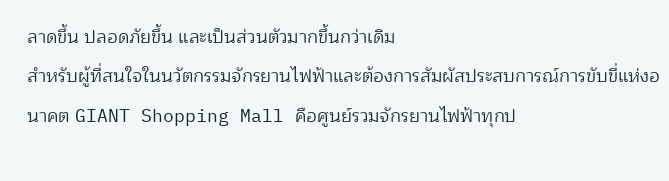ลาดขึ้น ปลอดภัยขึ้น และเป็นส่วนตัวมากขึ้นกว่าเดิม
สำหรับผู้ที่สนใจในนวัตกรรมจักรยานไฟฟ้าและต้องการสัมผัสประสบการณ์การขับขี่แห่งอนาคต GIANT Shopping Mall คือศูนย์รวมจักรยานไฟฟ้าทุกป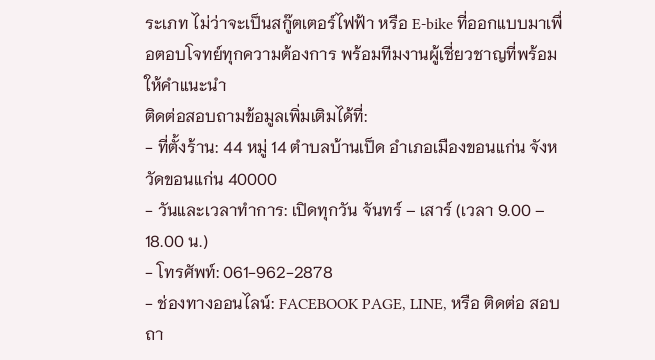ระเภท ไม่ว่าจะเป็นสกู๊ตเตอร์ไฟฟ้า หรือ E-bike ที่ออกแบบมาเพื่อตอบโจทย์ทุกความต้องการ พร้อมทีมงานผู้เชี่ยวชาญที่พร้อมให้คำแนะนำ
ติดต่อสอบถามข้อมูลเพิ่มเติมได้ที่:
- ที่ตั้งร้าน: 44 หมู่ 14 ตำบลบ้านเป็ด อำเภอเมืองขอนแก่น จังหวัดขอนแก่น 40000
- วันและเวลาทำการ: เปิดทุกวัน จันทร์ – เสาร์ (เวลา 9.00 – 18.00 น.)
- โทรศัพท์: 061-962-2878
- ช่องทางออนไลน์: FACEBOOK PAGE, LINE, หรือ ติดต่อ สอบถา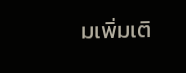มเพิ่มเติ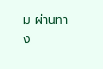ม ผ่านทาง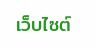เว็บไซต์